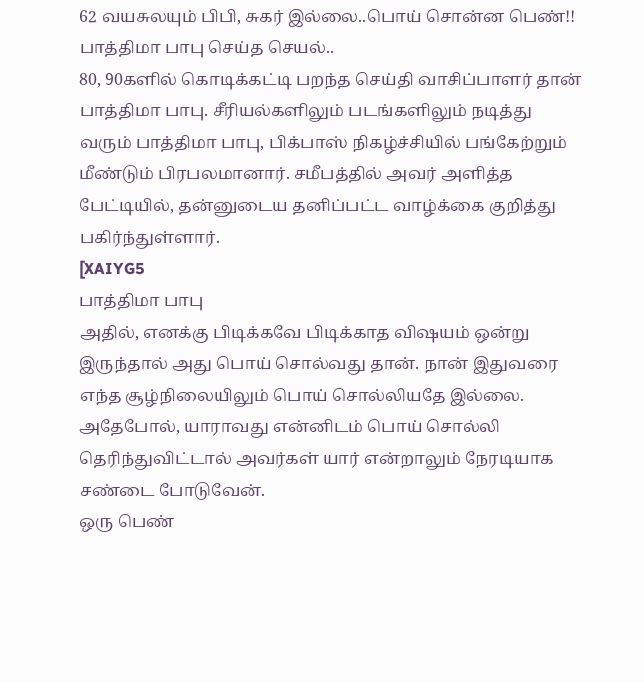62 வயசுலயும் பிபி, சுகர் இல்லை..பொய் சொன்ன பெண்!! பாத்திமா பாபு செய்த செயல்..
80, 90களில் கொடிக்கட்டி பறந்த செய்தி வாசிப்பாளர் தான் பாத்திமா பாபு. சீரியல்களிலும் படங்களிலும் நடித்து வரும் பாத்திமா பாபு, பிக்பாஸ் நிகழ்ச்சியில் பங்கேற்றும் மீண்டும் பிரபலமானார். சமீபத்தில் அவர் அளித்த பேட்டியில், தன்னுடைய தனிப்பட்ட வாழ்க்கை குறித்து பகிர்ந்துள்ளார்.
[XAIYG5
பாத்திமா பாபு
அதில், எனக்கு பிடிக்கவே பிடிக்காத விஷயம் ஒன்று இருந்தால் அது பொய் சொல்வது தான். நான் இதுவரை எந்த சூழ்நிலையிலும் பொய் சொல்லியதே இல்லை. அதேபோல், யாராவது என்னிடம் பொய் சொல்லி தெரிந்துவிட்டால் அவர்கள் யார் என்றாலும் நேரடியாக சண்டை போடுவேன்.
ஒரு பெண்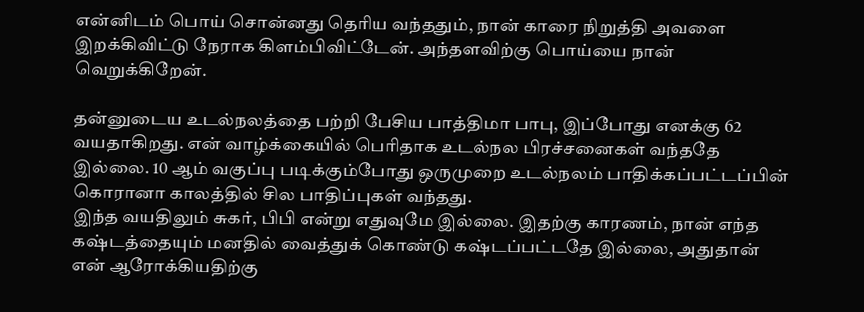என்னிடம் பொய் சொன்னது தெரிய வந்ததும், நான் காரை நிறுத்தி அவளை இறக்கிவிட்டு நேராக கிளம்பிவிட்டேன். அந்தளவிற்கு பொய்யை நான் வெறுக்கிறேன்.

தன்னுடைய உடல்நலத்தை பற்றி பேசிய பாத்திமா பாபு, இப்போது எனக்கு 62 வயதாகிறது. என் வாழ்க்கையில் பெரிதாக உடல்நல பிரச்சனைகள் வந்ததே இல்லை. 10 ஆம் வகுப்பு படிக்கும்போது ஒருமுறை உடல்நலம் பாதிக்கப்பட்டப்பின் கொரானா காலத்தில் சில பாதிப்புகள் வந்தது.
இந்த வயதிலும் சுகர், பிபி என்று எதுவுமே இல்லை. இதற்கு காரணம், நான் எந்த கஷ்டத்தையும் மனதில் வைத்துக் கொண்டு கஷ்டப்பட்டதே இல்லை, அதுதான் என் ஆரோக்கியதிற்கு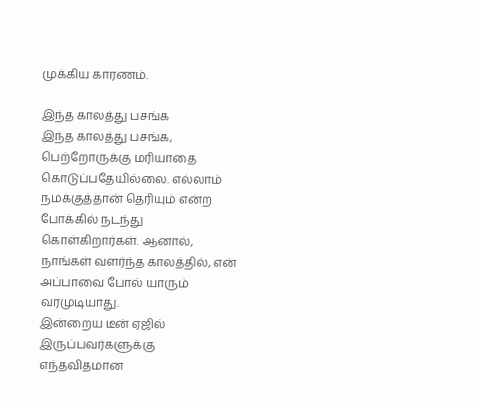முக்கிய காரணம்.

இந்த காலத்து பசங்க
இந்த காலத்து பசங்க, பெற்றோருக்கு மரியாதை கொடுப்பதேயில்லை. எல்லாம் நமக்குத்தான் தெரியும் என்ற போக்கில் நடந்து கொள்கிறார்கள். ஆனால், நாங்கள் வளர்ந்த காலத்தில், என் அப்பாவை போல் யாரும் வரமுடியாது.
இன்றைய டீன் ஏஜில் இருப்பவர்களுக்கு எந்தவிதமான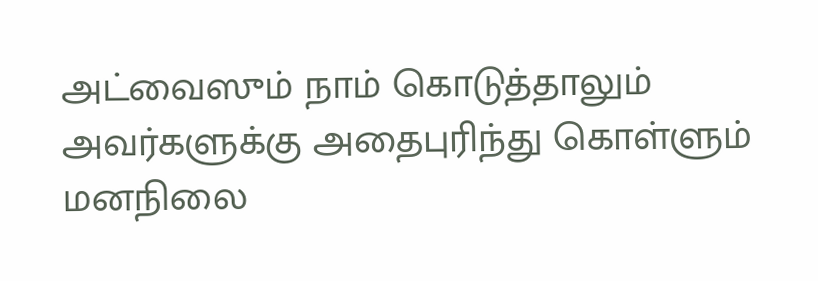அட்வைஸும் நாம் கொடுத்தாலும் அவர்களுக்கு அதைபுரிந்து கொள்ளும் மனநிலை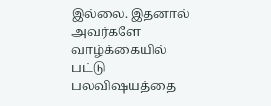இல்லை. இதனால் அவர்களே வாழ்க்கையில் பட்டு பலவிஷயத்தை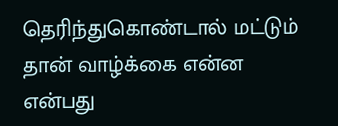தெரிந்துகொண்டால் மட்டும் தான் வாழ்க்கை என்ன என்பது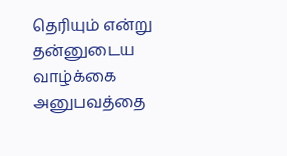தெரியும் என்று தன்னுடைய வாழ்க்கை அனுபவத்தை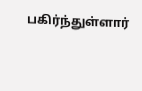பகிர்ந்துள்ளார்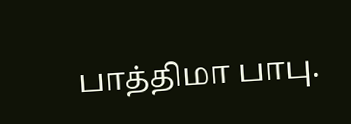பாத்திமா பாபு.